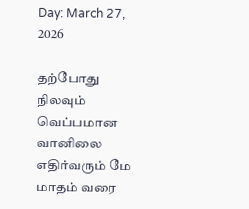Day: March 27, 2026

தற்போது நிலவும் வெப்பமான வானிலை எதிர்வரும் மே மாதம் வரை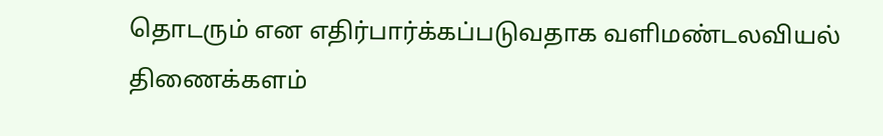தொடரும் என எதிர்பார்க்கப்படுவதாக வளிமண்டலவியல் திணைக்களம்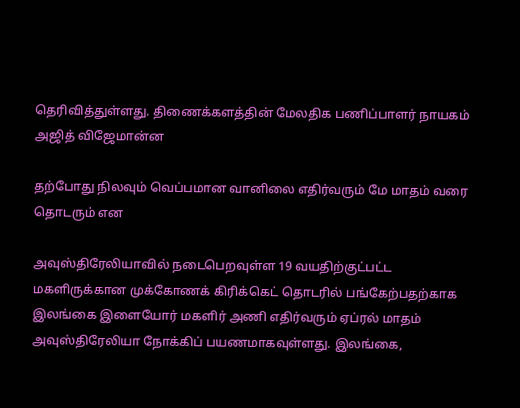தெரிவித்துள்ளது. திணைக்களத்தின் மேலதிக பணிப்பாளர் நாயகம் அஜித் விஜேமான்ன

தற்போது நிலவும் வெப்பமான வானிலை எதிர்வரும் மே மாதம் வரை தொடரும் என

அவுஸ்திரேலியாவில் நடைபெறவுள்ள 19 வயதிற்குட்பட்ட மகளிருக்கான முக்கோணக் கிரிக்கெட் தொடரில் பங்கேற்பதற்காக இலங்கை இளையோர் மகளிர் அணி எதிர்வரும் ஏப்ரல் மாதம் அவுஸ்திரேலியா நோக்கிப் பயணமாகவுள்ளது. இலங்கை,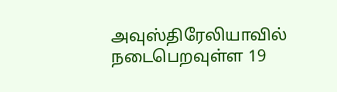அவுஸ்திரேலியாவில் நடைபெறவுள்ள 19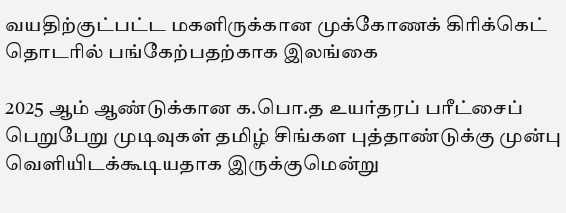வயதிற்குட்பட்ட மகளிருக்கான முக்கோணக் கிரிக்கெட் தொடரில் பங்கேற்பதற்காக இலங்கை

2025 ஆம் ஆண்டுக்கான க.பொ.த உயர்தரப் பரீட்சைப் பெறுபேறு முடிவுகள் தமிழ் சிங்கள புத்தாண்டுக்கு முன்பு வெளியிடக்கூடியதாக இருக்குமென்று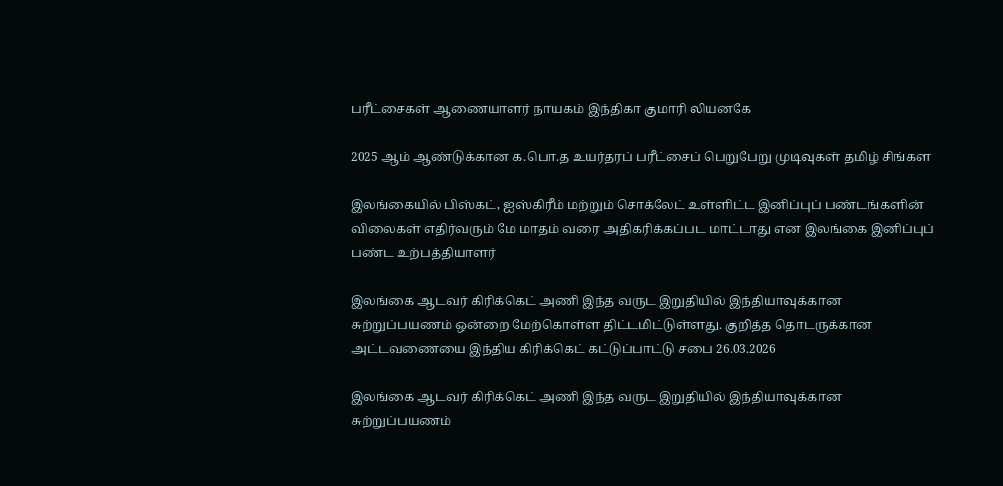பரீட்சைகள் ஆணையாளர் நாயகம் இந்திகா குமாரி லியனகே

2025 ஆம் ஆண்டுக்கான க.பொ.த உயர்தரப் பரீட்சைப் பெறுபேறு முடிவுகள் தமிழ் சிங்கள

இலங்கையில் பிஸ்கட், ஐஸ்கிரீம் மற்றும் சொக்லேட் உள்ளிட்ட இனிப்புப் பண்டங்களின் விலைகள் எதிர்வரும் மே மாதம் வரை அதிகரிக்கப்பட மாட்டாது என இலங்கை இனிப்புப் பண்ட உற்பத்தியாளர்

இலங்கை ஆடவர் கிரிக்கெட் அணி இந்த வருட இறுதியில் இந்தியாவுக்கான சுற்றுப்பயணம் ஒன்றை மேற்கொள்ள திட்டமிட்டுள்ளது. குறித்த தொடருக்கான அட்டவணையை இந்திய கிரிக்கெட் கட்டுப்பாட்டு சபை 26.03.2026

இலங்கை ஆடவர் கிரிக்கெட் அணி இந்த வருட இறுதியில் இந்தியாவுக்கான சுற்றுப்பயணம்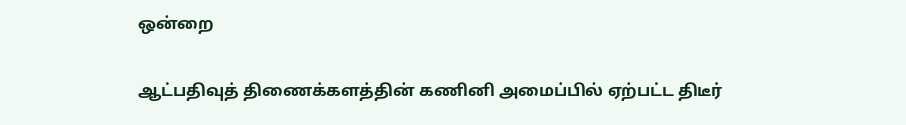ஒன்றை

ஆட்பதிவுத் திணைக்களத்தின் கணினி அமைப்பில் ஏற்பட்ட திடீர்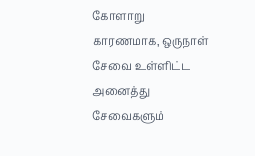கோளாறு காரணமாக, ஒருநாள் சேவை உள்ளிட்ட அனைத்து சேவைகளும்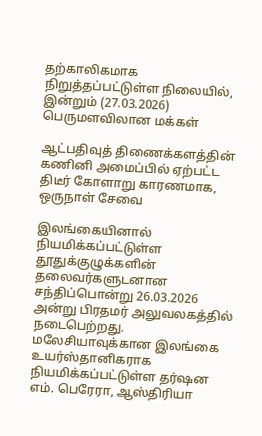தற்காலிகமாக நிறுத்தப்பட்டுள்ள நிலையில், இன்றும் (27.03.2026) பெருமளவிலான மக்கள்

ஆட்பதிவுத் திணைக்களத்தின் கணினி அமைப்பில் ஏற்பட்ட திடீர் கோளாறு காரணமாக, ஒருநாள் சேவை

இலங்கையினால் நியமிக்கப்பட்டுள்ள தூதுக்குழுக்களின் தலைவர்களுடனான சந்திப்பொன்று 26.03.2026 அன்று பிரதமர் அலுவலகத்தில் நடைபெற்றது. மலேசியாவுக்கான இலங்கை உயர்ஸ்தானிகராக நியமிக்கப்பட்டுள்ள தர்ஷன எம். பெரேரா, ஆஸ்திரியா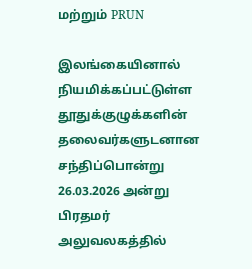மற்றும் PRUN

இலங்கையினால் நியமிக்கப்பட்டுள்ள தூதுக்குழுக்களின் தலைவர்களுடனான சந்திப்பொன்று 26.03.2026 அன்று பிரதமர் அலுவலகத்தில்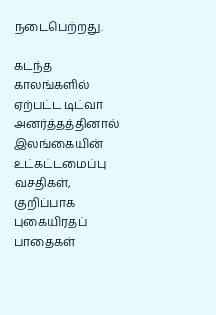நடைபெற்றது.

கடந்த காலங்களில் ஏற்பட்ட டிட்வா அனர்த்தத்தினால் இலங்கையின் உட்கட்டமைப்பு வசதிகள், குறிப்பாக புகையிரதப் பாதைகள்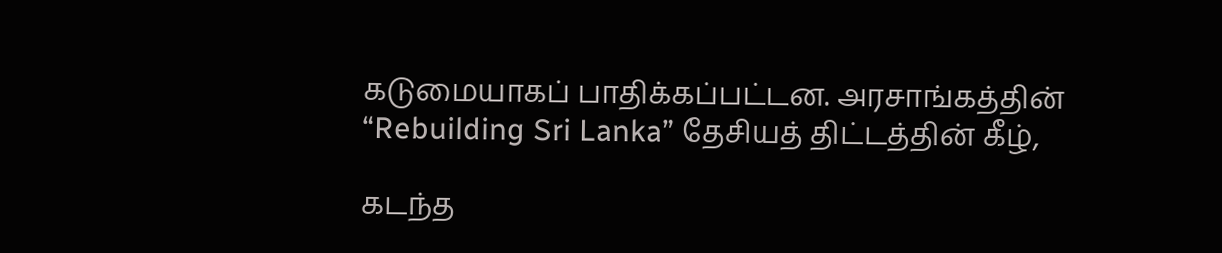கடுமையாகப் பாதிக்கப்பட்டன. அரசாங்கத்தின் “Rebuilding Sri Lanka” தேசியத் திட்டத்தின் கீழ்,

கடந்த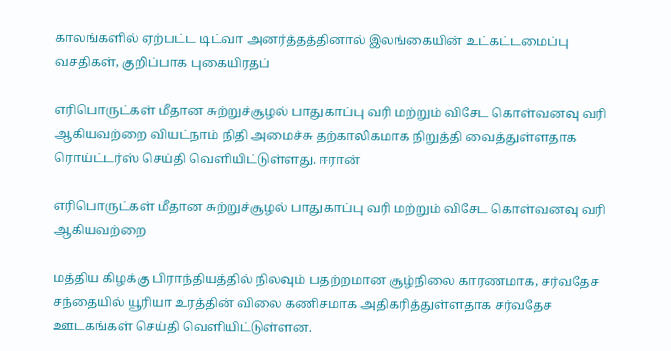காலங்களில் ஏற்பட்ட டிட்வா அனர்த்தத்தினால் இலங்கையின் உட்கட்டமைப்பு வசதிகள், குறிப்பாக புகையிரதப்

எரிபொருட்கள் மீதான சுற்றுச்சூழல் பாதுகாப்பு வரி மற்றும் விசேட கொள்வனவு வரி ஆகியவற்றை வியட்நாம் நிதி அமைச்சு தற்காலிகமாக நிறுத்தி வைத்துள்ளதாக ரொய்ட்டர்ஸ் செய்தி வௌியிட்டுள்ளது. ஈரான்

எரிபொருட்கள் மீதான சுற்றுச்சூழல் பாதுகாப்பு வரி மற்றும் விசேட கொள்வனவு வரி ஆகியவற்றை

மத்திய கிழக்கு பிராந்தியத்தில் நிலவும் பதற்றமான சூழ்நிலை காரணமாக, சர்வதேச சந்தையில் யூரியா உரத்தின் விலை கணிசமாக அதிகரித்துள்ளதாக சர்வதேச ஊடகங்கள் செய்தி வெளியிட்டுள்ளன.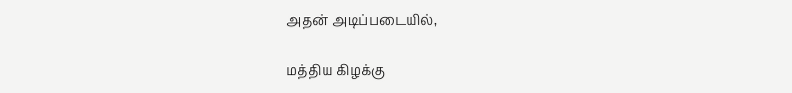அதன் அடிப்படையில்,

மத்திய கிழக்கு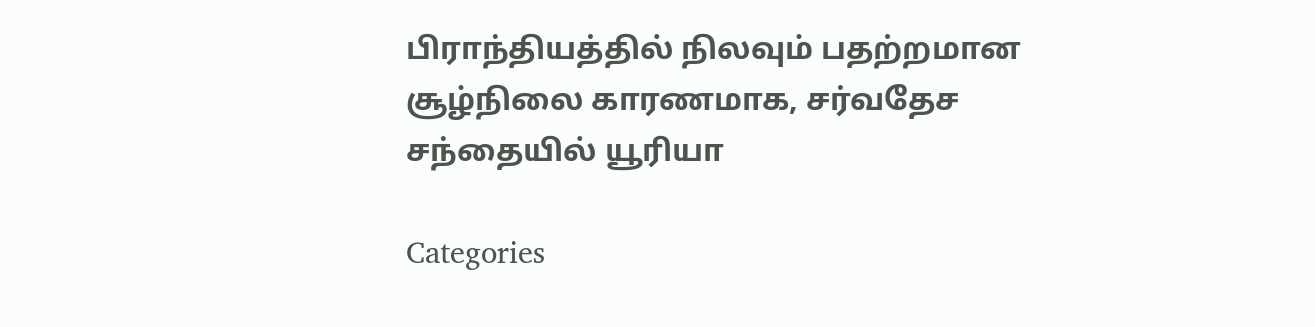பிராந்தியத்தில் நிலவும் பதற்றமான சூழ்நிலை காரணமாக, சர்வதேச சந்தையில் யூரியா

Categories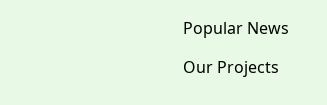Popular News

Our Projects